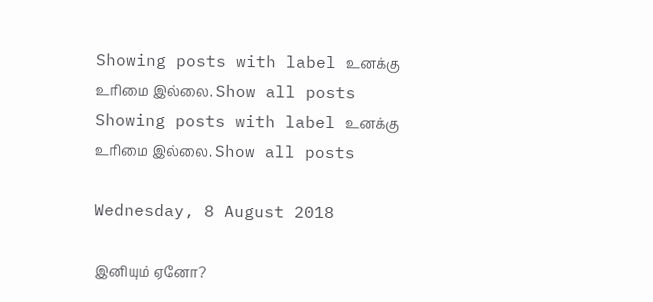Showing posts with label உனக்கு உரிமை இல்லை. Show all posts
Showing posts with label உனக்கு உரிமை இல்லை. Show all posts

Wednesday, 8 August 2018

இனியும் ஏனோ?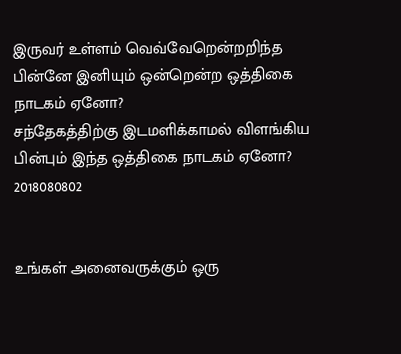இருவர் உள்ளம் வெவ்வேறென்றறிந்த பின்னே இனியும் ஒன்றென்ற ஒத்திகை நாடகம் ஏனோ?
சந்தேகத்திற்கு இடமளிக்காமல் விளங்கிய பின்பும் இந்த ஒத்திகை நாடகம் ஏனோ?
2018080802


உங்கள் அனைவருக்கும் ஒரு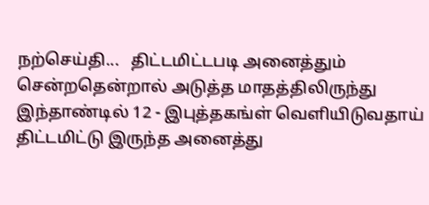நற்செய்தி...   திட்டமிட்டபடி அனைத்தும் சென்றதென்றால் அடுத்த மாதத்திலிருந்து இந்தாண்டில் 12 - இபுத்தகங்ள் வெளியிடுவதாய் திட்டமிட்டு இருந்த அனைத்து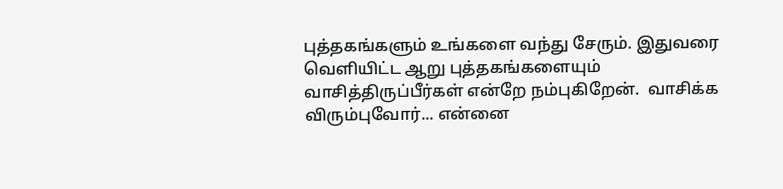புத்தகங்களும் உங்களை வந்து சேரும். இதுவரை வெளியிட்ட ஆறு புத்தகங்களையும் வாசித்திருப்பீர்கள் என்றே நம்புகிறேன்.  வாசிக்க விரும்புவோர்... என்னை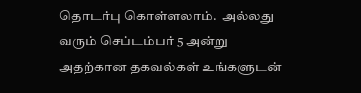தொடர்பு கொள்ளலாம்.  அல்லது வரும் செப்டம்பர் 5 அன்று அதற்கான தகவல்கள் உங்களுடன்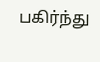பகிர்ந்து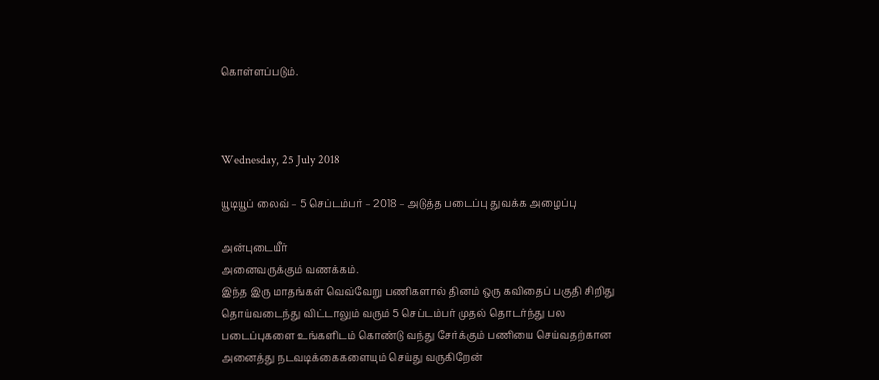கொள்ளப்படும்.



Wednesday, 25 July 2018

யூடியூப் லைவ் – 5 செப்டம்பர் – 2018 – அடுத்த படைப்பு துவக்க அழைப்பு

அன்புடையீர்
அனைவருக்கும் வணக்கம்.
இந்த இரு மாதங்கள் வெவ்வேறு பணிகளால் தினம் ஒரு கவிதைப் பகுதி சிறிது தொய்வடைந்து விட்டாலும் வரும் 5 செப்டம்பர் முதல் தொடர்ந்து பல படைப்புகளை உங்களிடம் கொண்டு வந்து சேர்க்கும் பணியை செய்வதற்கான அனைத்து நடவடிக்கைகளையும் செய்து வருகிறேன்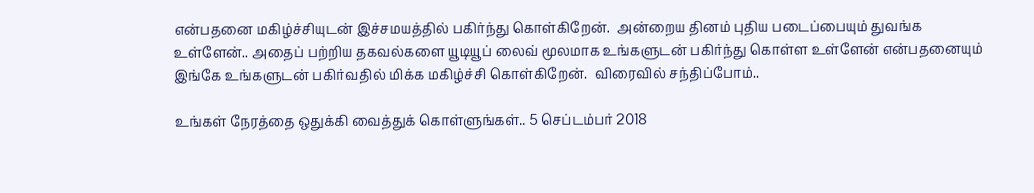என்பதனை மகிழ்ச்சியுடன் இச்சமயத்தில் பகிர்ந்து கொள்கிறேன்.  அன்றைய தினம் புதிய படைப்பையும் துவங்க உள்ளேன்.. அதைப் பற்றிய தகவல்களை யூடியூப் லைவ் மூலமாக உங்களுடன் பகிர்ந்து கொள்ள உள்ளேன் என்பதனையும் இங்கே உங்களுடன் பகிர்வதில் மிக்க மகிழ்ச்சி கொள்கிறேன்.  விரைவில் சந்திப்போம்..

உங்கள் நேரத்தை ஒதுக்கி வைத்துக் கொள்ளுங்கள்.. 5 செப்டம்பர் 2018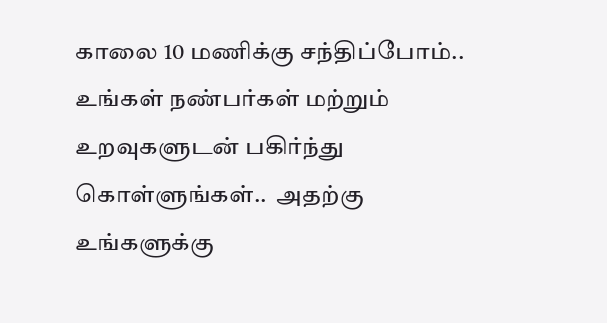காலை 10 மணிக்கு சந்திப்போம்..
உங்கள் நண்பர்கள் மற்றும் உறவுகளுடன் பகிர்ந்து கொள்ளுங்கள்..  அதற்கு உங்களுக்கு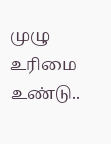முழு உரிமை உண்டு..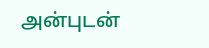அன்புடன்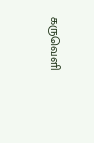கருவெளி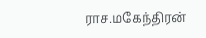ராச.மகேந்திரன்